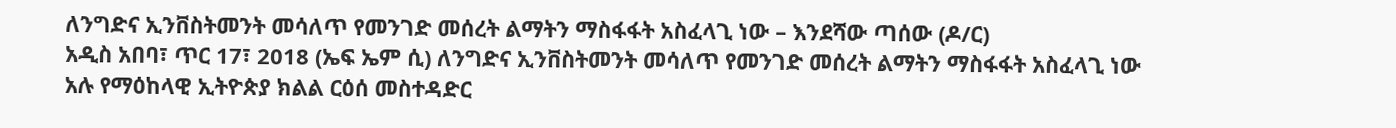ለንግድና ኢንቨስትመንት መሳለጥ የመንገድ መሰረት ልማትን ማስፋፋት አስፈላጊ ነው – እንደሻው ጣሰው (ዶ/ር)
አዲስ አበባ፣ ጥር 17፣ 2018 (ኤፍ ኤም ሲ) ለንግድና ኢንቨስትመንት መሳለጥ የመንገድ መሰረት ልማትን ማስፋፋት አስፈላጊ ነው አሉ የማዕከላዊ ኢትዮጵያ ክልል ርዕሰ መስተዳድር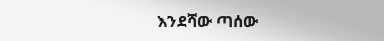እንደሻው ጣሰው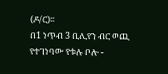(ዶ/ር)፡፡
በ1 ነጥብ 3 ቢሊየን ብር ወጪ የተገነባው የቱሉ ቦሎ -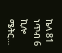ኬላ 81 ነጥብ 6 ኪሎ ሜትር…